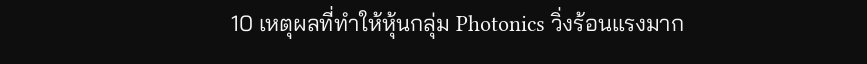10 เหตุผลที่ทำให้หุ้นกลุ่ม Photonics วิ่งร้อนแรงมาก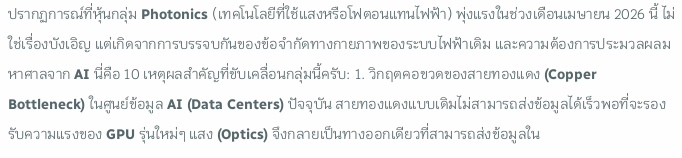ปรากฏการณ์ที่หุ้นกลุ่ม Photonics (เทคโนโลยีที่ใช้แสงหรือโฟตอนแทนไฟฟ้า) พุ่งแรงในช่วงเดือนเมษายน 2026 นี้ ไม่ใช่เรื่องบังเอิญ แต่เกิดจากการบรรจบกันของข้อจำกัดทางกายภาพของระบบไฟฟ้าเดิม และความต้องการประมวลผลมหาศาลจาก AI นี่คือ 10 เหตุผลสำคัญที่ขับเคลื่อนกลุ่มนี้ครับ: 1. วิกฤตคอขวดของสายทองแดง (Copper Bottleneck) ในศูนย์ข้อมูล AI (Data Centers) ปัจจุบัน สายทองแดงแบบเดิมไม่สามารถส่งข้อมูลได้เร็วพอที่จะรองรับความแรงของ GPU รุ่นใหม่ๆ แสง (Optics) จึงกลายเป็นทางออกเดียวที่สามารถส่งข้อมูลใน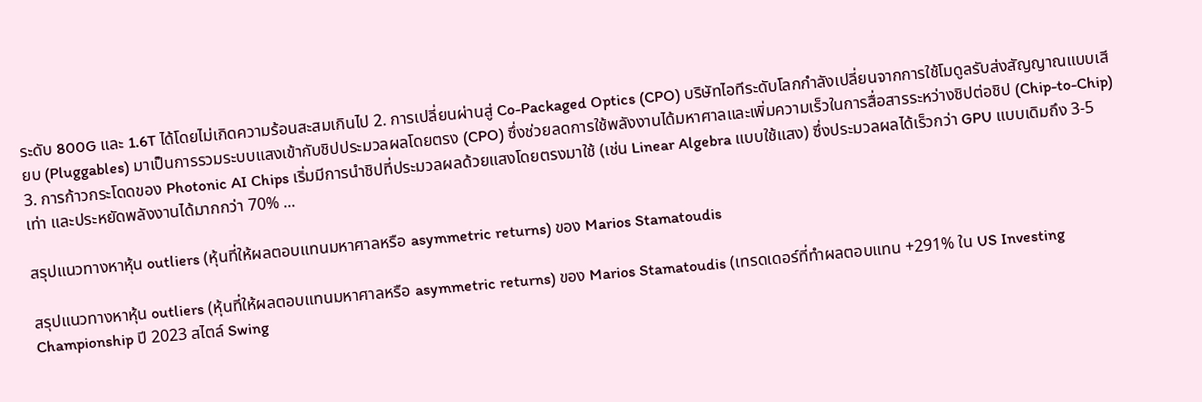ระดับ 800G และ 1.6T ได้โดยไม่เกิดความร้อนสะสมเกินไป 2. การเปลี่ยนผ่านสู่ Co-Packaged Optics (CPO) บริษัทไอทีระดับโลกกำลังเปลี่ยนจากการใช้โมดูลรับส่งสัญญาณแบบเสียบ (Pluggables) มาเป็นการรวมระบบแสงเข้ากับชิปประมวลผลโดยตรง (CPO) ซึ่งช่วยลดการใช้พลังงานได้มหาศาลและเพิ่มความเร็วในการสื่อสารระหว่างชิปต่อชิป (Chip-to-Chip) 3. การก้าวกระโดดของ Photonic AI Chips เริ่มมีการนำชิปที่ประมวลผลด้วยแสงโดยตรงมาใช้ (เช่น Linear Algebra แบบใช้แสง) ซึ่งประมวลผลได้เร็วกว่า GPU แบบเดิมถึง 3-5 เท่า และประหยัดพลังงานได้มากกว่า 70% ...

สรุปแนวทางหาหุ้น outliers (หุ้นที่ให้ผลตอบแทนมหาศาลหรือ asymmetric returns) ของ Marios Stamatoudis

สรุปแนวทางหาหุ้น outliers (หุ้นที่ให้ผลตอบแทนมหาศาลหรือ asymmetric returns) ของ Marios Stamatoudis (เทรดเดอร์ที่ทำผลตอบแทน +291% ใน US Investing Championship ปี 2023 สไตล์ Swing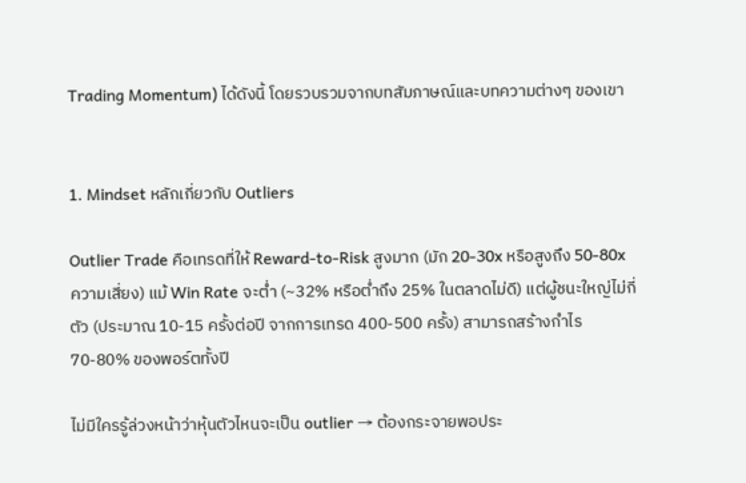Trading Momentum) ได้ดังนี้ โดยรวบรวมจากบทสัมภาษณ์และบทความต่างๆ ของเขา


1. Mindset หลักเกี่ยวกับ Outliers

Outlier Trade คือเทรดที่ให้ Reward-to-Risk สูงมาก (มัก 20-30x หรือสูงถึง 50-80x ความเสี่ยง) แม้ Win Rate จะต่ำ (~32% หรือต่ำถึง 25% ในตลาดไม่ดี) แต่ผู้ชนะใหญ่ไม่กี่ตัว (ประมาณ 10-15 ครั้งต่อปี จากการเทรด 400-500 ครั้ง) สามารถสร้างกำไร 70-80% ของพอร์ตทั้งปี

ไม่มีใครรู้ล่วงหน้าว่าหุ้นตัวไหนจะเป็น outlier → ต้องกระจายพอประ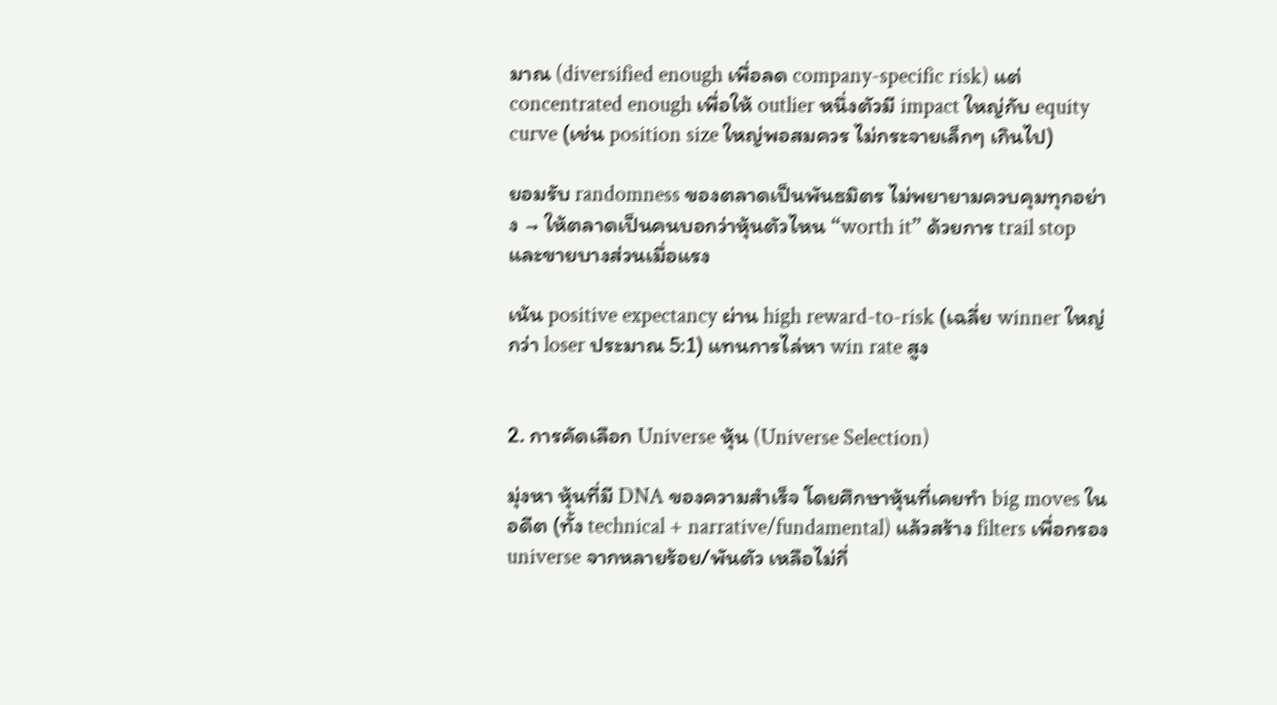มาณ (diversified enough เพื่อลด company-specific risk) แต่ concentrated enough เพื่อให้ outlier หนึ่งตัวมี impact ใหญ่กับ equity curve (เช่น position size ใหญ่พอสมควร ไม่กระจายเล็กๆ เกินไป)

ยอมรับ randomness ของตลาดเป็นพันธมิตร ไม่พยายามควบคุมทุกอย่าง → ให้ตลาดเป็นคนบอกว่าหุ้นตัวไหน “worth it” ด้วยการ trail stop และขายบางส่วนเมื่อแรง

เน้น positive expectancy ผ่าน high reward-to-risk (เฉลี่ย winner ใหญ่กว่า loser ประมาณ 5:1) แทนการไล่หา win rate สูง


2. การคัดเลือก Universe หุ้น (Universe Selection)

มุ่งหา หุ้นที่มี DNA ของความสำเร็จ โดยศึกษาหุ้นที่เคยทำ big moves ในอดีต (ทั้ง technical + narrative/fundamental) แล้วสร้าง filters เพื่อกรอง universe จากหลายร้อย/พันตัว เหลือไม่กี่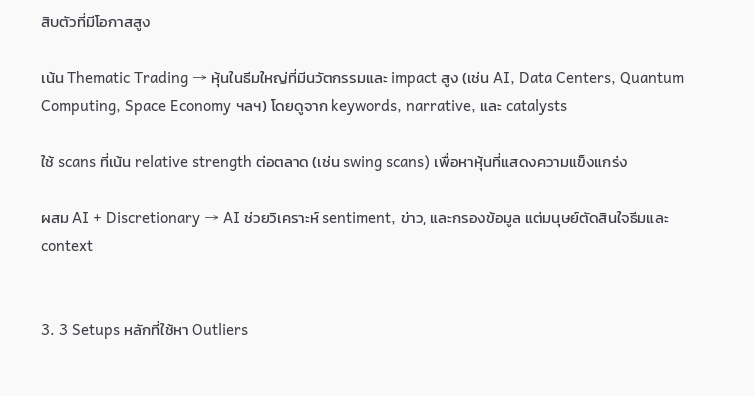สิบตัวที่มีโอกาสสูง

เน้น Thematic Trading → หุ้นในธีมใหญ่ที่มีนวัตกรรมและ impact สูง (เช่น AI, Data Centers, Quantum Computing, Space Economy ฯลฯ) โดยดูจาก keywords, narrative, และ catalysts

ใช้ scans ที่เน้น relative strength ต่อตลาด (เช่น swing scans) เพื่อหาหุ้นที่แสดงความแข็งแกร่ง

ผสม AI + Discretionary → AI ช่วยวิเคราะห์ sentiment, ข่าว, และกรองข้อมูล แต่มนุษย์ตัดสินใจธีมและ context


3. 3 Setups หลักที่ใช้หา Outliers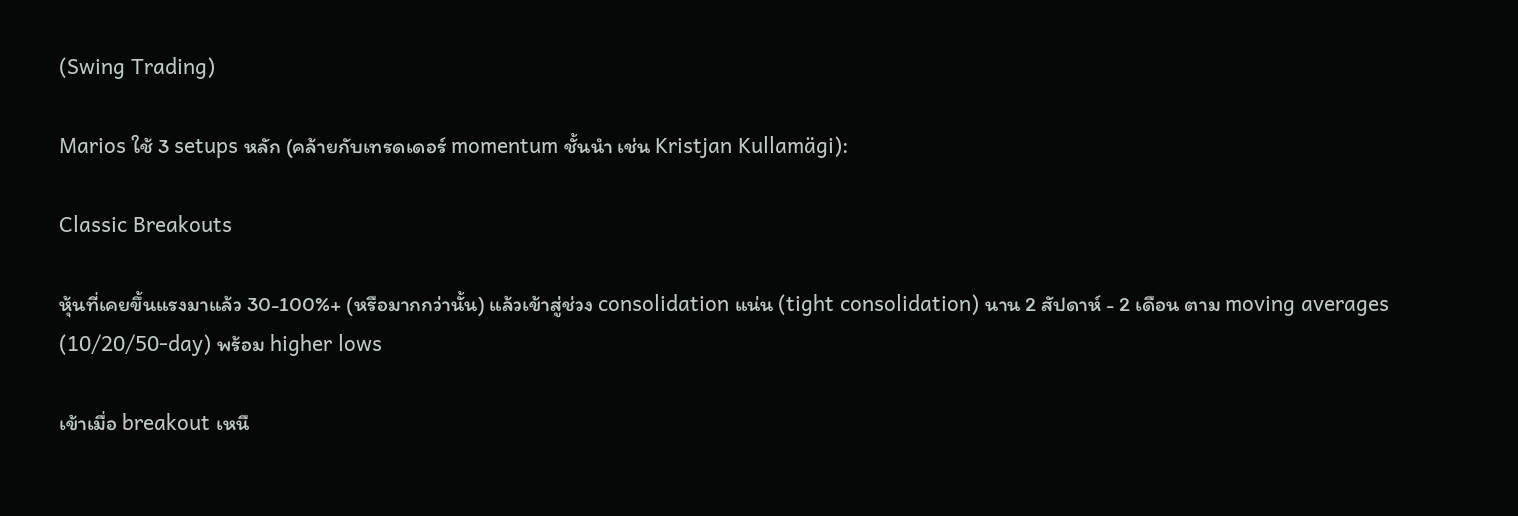(Swing Trading)

Marios ใช้ 3 setups หลัก (คล้ายกับเทรดเดอร์ momentum ชั้นนำ เช่น Kristjan Kullamägi):

Classic Breakouts

หุ้นที่เคยขึ้นแรงมาแล้ว 30-100%+ (หรือมากกว่านั้น) แล้วเข้าสู่ช่วง consolidation แน่น (tight consolidation) นาน 2 สัปดาห์ - 2 เดือน ตาม moving averages (10/20/50-day) พร้อม higher lows

เข้าเมื่อ breakout เหนื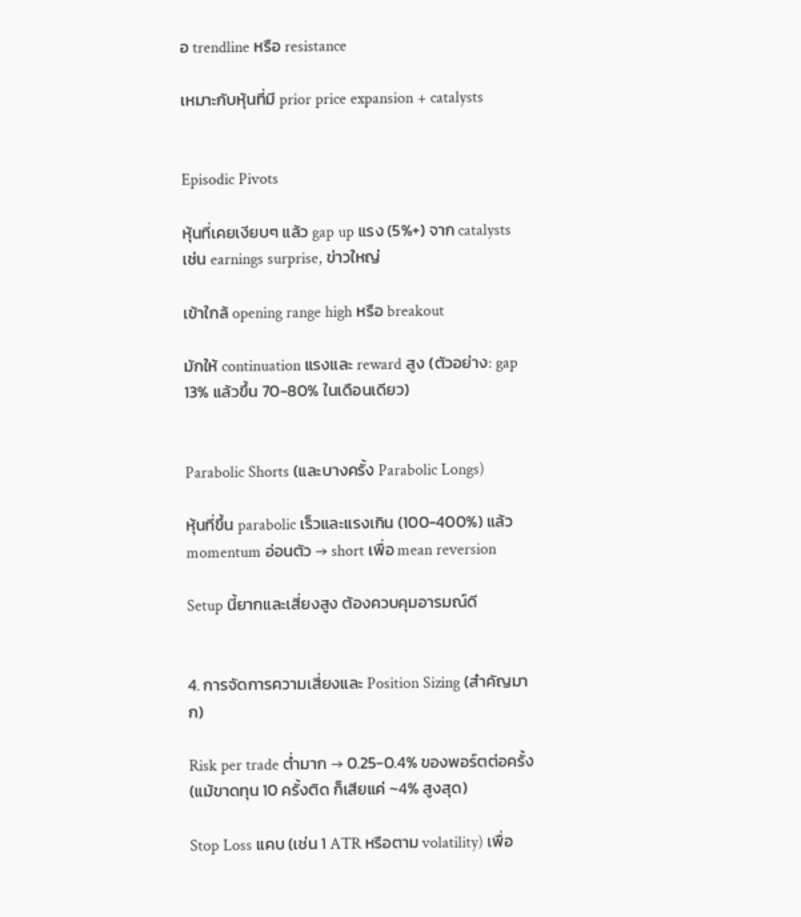อ trendline หรือ resistance

เหมาะกับหุ้นที่มี prior price expansion + catalysts


Episodic Pivots

หุ้นที่เคยเงียบๆ แล้ว gap up แรง (5%+) จาก catalysts เช่น earnings surprise, ข่าวใหญ่

เข้าใกล้ opening range high หรือ breakout

มักให้ continuation แรงและ reward สูง (ตัวอย่าง: gap 13% แล้วขึ้น 70-80% ในเดือนเดียว)


Parabolic Shorts (และบางครั้ง Parabolic Longs)

หุ้นที่ขึ้น parabolic เร็วและแรงเกิน (100-400%) แล้ว momentum อ่อนตัว → short เพื่อ mean reversion

Setup นี้ยากและเสี่ยงสูง ต้องควบคุมอารมณ์ดี


4. การจัดการความเสี่ยงและ Position Sizing (สำคัญมาก)

Risk per trade ต่ำมาก → 0.25-0.4% ของพอร์ตต่อครั้ง (แม้ขาดทุน 10 ครั้งติด ก็เสียแค่ ~4% สูงสุด)

Stop Loss แคบ (เช่น 1 ATR หรือตาม volatility) เพื่อ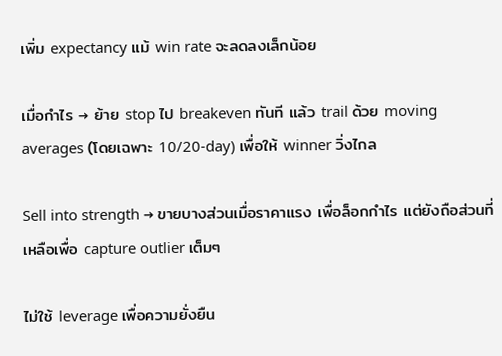เพิ่ม expectancy แม้ win rate จะลดลงเล็กน้อย

เมื่อกำไร → ย้าย stop ไป breakeven ทันที แล้ว trail ด้วย moving averages (โดยเฉพาะ 10/20-day) เพื่อให้ winner วิ่งไกล

Sell into strength → ขายบางส่วนเมื่อราคาแรง เพื่อล็อกกำไร แต่ยังถือส่วนที่เหลือเพื่อ capture outlier เต็มๆ

ไม่ใช้ leverage เพื่อความยั่งยืน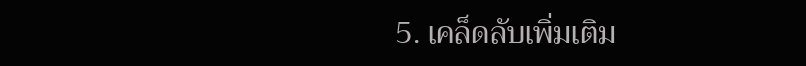5. เคล็ดลับเพิ่มเติม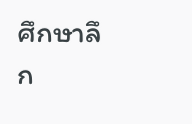ศึกษาลึก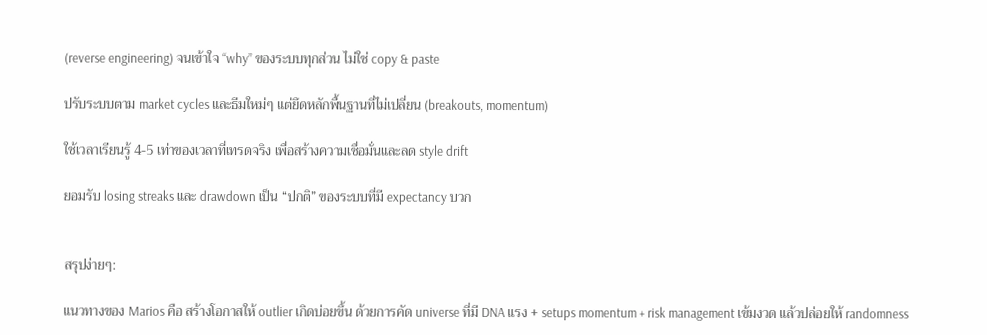(reverse engineering) จนเข้าใจ “why” ของระบบทุกส่วน ไม่ใช่ copy & paste

ปรับระบบตาม market cycles และธีมใหม่ๆ แต่ยึดหลักพื้นฐานที่ไม่เปลี่ยน (breakouts, momentum)

ใช้เวลาเรียนรู้ 4-5 เท่าของเวลาที่เทรดจริง เพื่อสร้างความเชื่อมั่นและลด style drift

ยอมรับ losing streaks และ drawdown เป็น “ปกติ” ของระบบที่มี expectancy บวก


สรุปง่ายๆ:

แนวทางของ Marios คือ สร้างโอกาสให้ outlier เกิดบ่อยขึ้น ด้วยการคัด universe ที่มี DNA แรง + setups momentum + risk management เข้มงวด แล้วปล่อยให้ randomness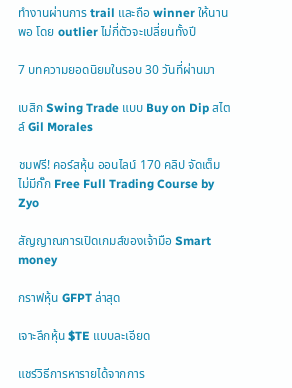ทำงานผ่านการ trail และถือ winner ให้นานพอ โดย outlier ไม่กี่ตัวจะเปลี่ยนทั้งปี

7 บทความยอดนิยมในรอบ 30 วันที่ผ่านมา

เบสิก Swing Trade แบบ Buy on Dip สไตล์ Gil Morales

ชมฟรี! คอร์สหุ้น ออนไลน์ 170 คลิป จัดเต็ม ไม่มีกั๊ก Free Full Trading Course by Zyo

สัญญาณการเปิดเกมส์ของเจ้ามือ Smart money

กราฟหุ้น GFPT ล่าสุด

เจาะลึกหุ้น $TE แบบละเอียด

แชร์วิธีการหารายได้จากการ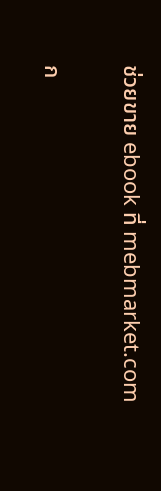ช่วยขาย ebook ที่ mebmarket.com

ก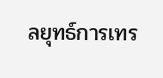ลยุทธ์การเทร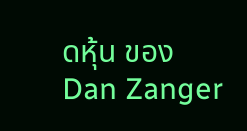ดหุ้น ของ Dan Zanger